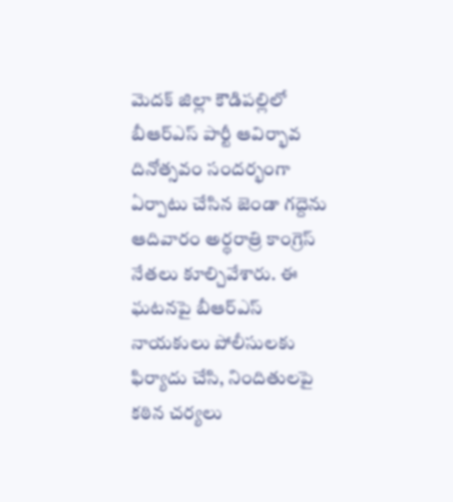మెదక్ జిల్లా కౌడిపల్లిలో బీఆర్ఎస్ పార్టీ ఆవిర్భావ దినోత్సవం సందర్భంగా ఏర్పాటు చేసిన జెండా గద్దెను ఆదివారం అర్థరాత్రి కాంగ్రెస్ నేతలు కూల్చివేశారు. ఈ ఘటనపై బీఆర్ఎస్ నాయకులు పోలీసులకు ఫిర్యాదు చేసి, నిందితులపై కఠిన చర్యలు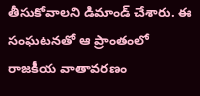తీసుకోవాలని డిమాండ్ చేశారు. ఈ సంఘటనతో ఆ ప్రాంతంలో రాజకీయ వాతావరణం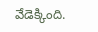వేడెక్కింది.